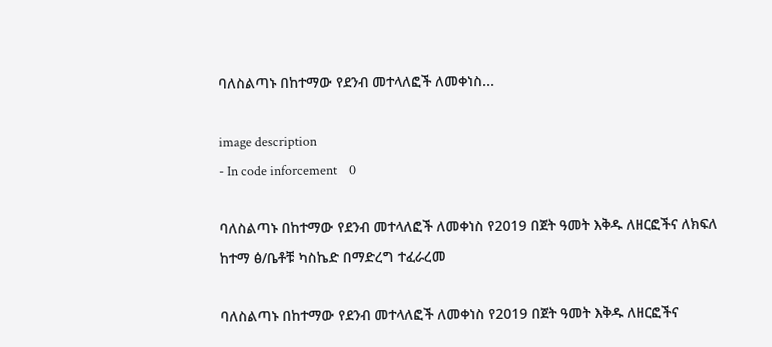ባለስልጣኑ በከተማው የደንብ መተላለፎች ለመቀነስ...

image description
- In code inforcement    0

ባለስልጣኑ በከተማው የደንብ መተላለፎች ለመቀነስ የ2019 በጀት ዓመት እቅዱ ለዘርፎችና ለክፍለ ከተማ ፅ/ቤቶቹ ካስኬድ በማድረግ ተፈራረመ

ባለስልጣኑ በከተማው የደንብ መተላለፎች ለመቀነስ የ2019 በጀት ዓመት እቅዱ ለዘርፎችና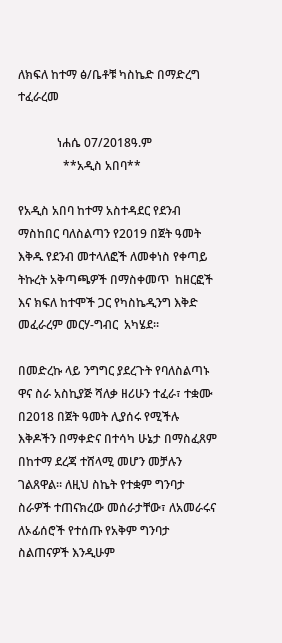ለክፍለ ከተማ ፅ/ቤቶቹ ካስኬድ በማድረግ ተፈራረመ

             ነሐሴ 07/2018ዓ.ም
               **አዲስ አበባ**

የአዲስ አበባ ከተማ አስተዳደር የደንብ ማስከበር ባለስልጣን የ2019 በጀት ዓመት እቅዱ የደንብ መተላለፎች ለመቀነስ የቀጣይ ትኩረት አቅጣጫዎች በማስቀመጥ  ከዘርፎች እና ክፍለ ከተሞች ጋር የካስኬዲንግ እቅድ  መፈራረም መርሃ-ግብር  አካሄደ።

በመድረኩ ላይ ንግግር ያደረጉት የባለስልጣኑ ዋና ስራ አስኪያጅ ሻለቃ ዘሪሁን ተፈራ፣ ተቋሙ በ2018 በጀት ዓመት ሊያሰሩ የሚችሉ እቅዶችን በማቀድና በተሳካ ሁኔታ በማስፈጸም በከተማ ደረጃ ተሸላሚ መሆን መቻሉን ገልጸዋል። ለዚህ ስኬት የተቋም ግንባታ ስራዎች ተጠናክረው መሰራታቸው፣ ለአመራሩና ለኦፊሰሮች የተሰጡ የአቅም ግንባታ ስልጠናዎች እንዲሁም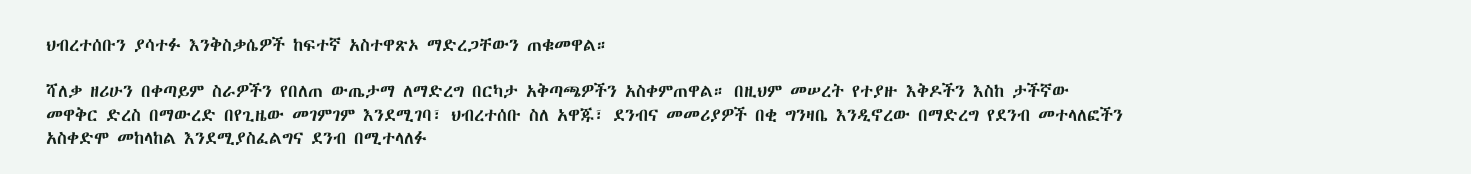ህብረተሰቡን ያሳተፉ እንቅስቃሴዎች ከፍተኛ አስተዋጽኦ ማድረጋቸውን ጠቁመዋል።

ሻለቃ ዘሪሁን በቀጣይም ስራዎችን የበለጠ ውጤታማ ለማድረግ በርካታ አቅጣጫዎችን አስቀምጠዋል። በዚህም መሠረት የተያዙ እቅዶችን እስከ ታችኛው መዋቅር ድረስ በማውረድ በየጊዜው መገምገም እንደሚገባ፣ ህብረተሰቡ ስለ አዋጁ፣ ደንብና መመሪያዎች በቂ ግንዛቤ እንዲኖረው በማድረግ የደንብ መተላለፎችን አስቀድሞ መከላከል እንደሚያስፈልግና ደንብ በሚተላለፉ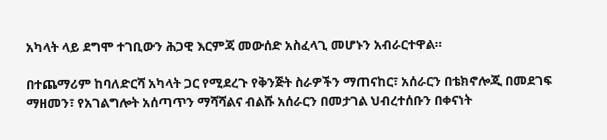አካላት ላይ ደግሞ ተገቢውን ሕጋዊ እርምጃ መውሰድ አስፈላጊ መሆኑን አብራርተዋል።

በተጨማሪም ከባለድርሻ አካላት ጋር የሚደረጉ የቅንጅት ስራዎችን ማጠናከር፣ አሰራርን በቴክኖሎጂ በመደገፍ ማዘመን፣ የአገልግሎት አሰጣጥን ማሻሻልና ብልሹ አሰራርን በመታገል ህብረተሰቡን በቀናነት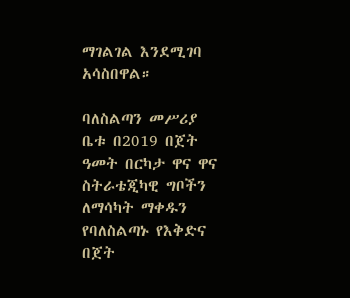ማገልገል እንደሚገባ አሳስበዋል።

ባለስልጣን መሥሪያ ቤቱ በ2019 በጀት ዓመት በርካታ ዋና ዋና ስትራቴጂካዊ ግቦችን ለማሳካት ማቀዱን የባለስልጣኑ የእቅድና በጀት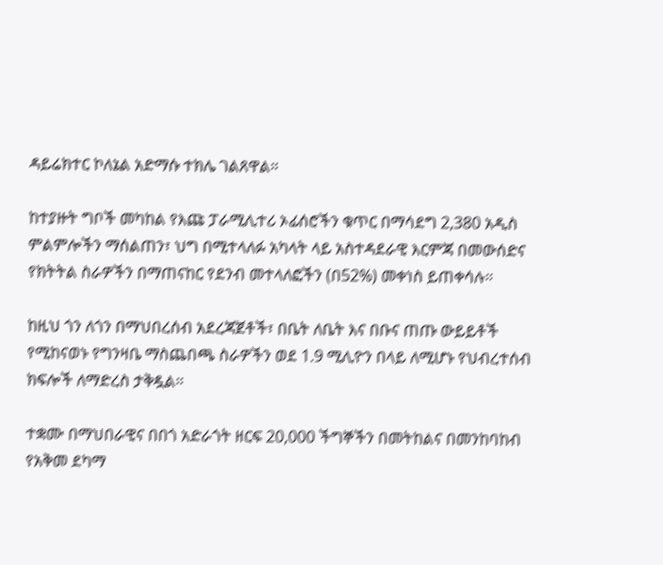ዳይሬክተር ኮለኔል አድማሱ ተክሌ ገልጸዋል።

ከተያዙት ግቦች መካከል የእጩ ፓራሚሊተሪ ኦፊሰሮችን ቁጥር በማሳደግ 2,380 አዲስ ምልምሎችን ማሰልጠን፣ ህግ በሚተላለፉ አካላት ላይ አስተዳደራዊ እርምጃ በመውሰድና የክትትል ስራዎችን በማጠናከር የደንብ መተላለፎችን (በ52%) መቀነስ ይጠቀሳሉ።

ከዚህ ጎን ለጎን በማህበረሰብ አደረጃጀቶች፣ በቤት ለቤት እና በቡና ጠጡ ውይይቶች የሚከናወኑ የግንዛቤ ማስጨበጫ ስራዎችን ወደ 1.9 ሚሊዮን በላይ ለሚሆኑ የህብረተሰብ ክፍሎች ለማድረስ ታቅዷል።

ተቋሙ በማህበራዊና በበጎ አድራጎት ዘርፍ 20,000 ችግኞችን በመትከልና በመንከባከብ  የአቅመ ደካማ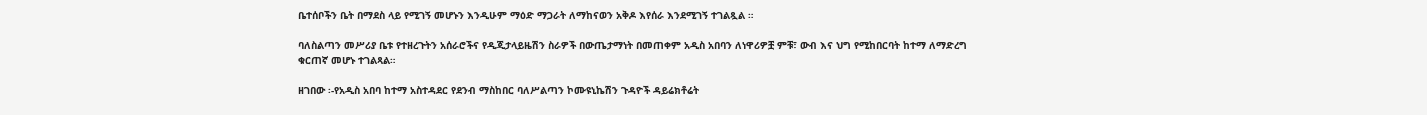ቤተሰቦችን ቤት በማደስ ላይ የሚገኝ መሆኑን እንዲሁም ማዕድ ማጋራት ለማከናወን አቅዶ እየሰራ እንደሚገኝ ተገልጿል ።

ባለስልጣን መሥሪያ ቤቱ የተዘረጉትን አሰራሮችና የዲጂታላይዜሽን ስራዎች በውጤታማነት በመጠቀም አዲስ አበባን ለነዋሪዎቿ ምቹ፣ ውብ እና ህግ የሚከበርባት ከተማ ለማድረግ ቁርጠኛ መሆኑ ተገልጻል።

ዘገበው ፡-የአዲስ አበባ ከተማ አስተዳደር የደንብ ማስከበር ባለሥልጣን ኮሙዩኒኬሽን ጉዳዮች ዳይሬክቶሬት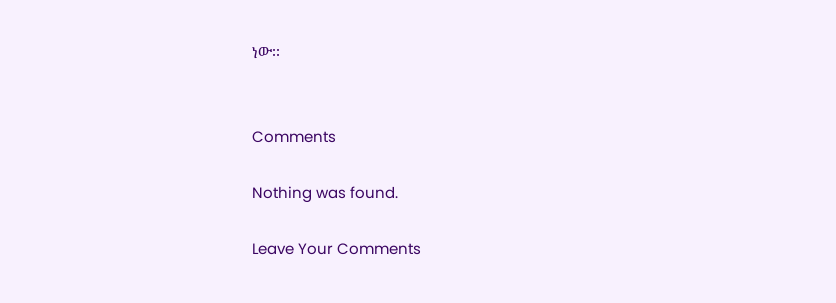ነው፡፡


Comments

Nothing was found.

Leave Your Comments